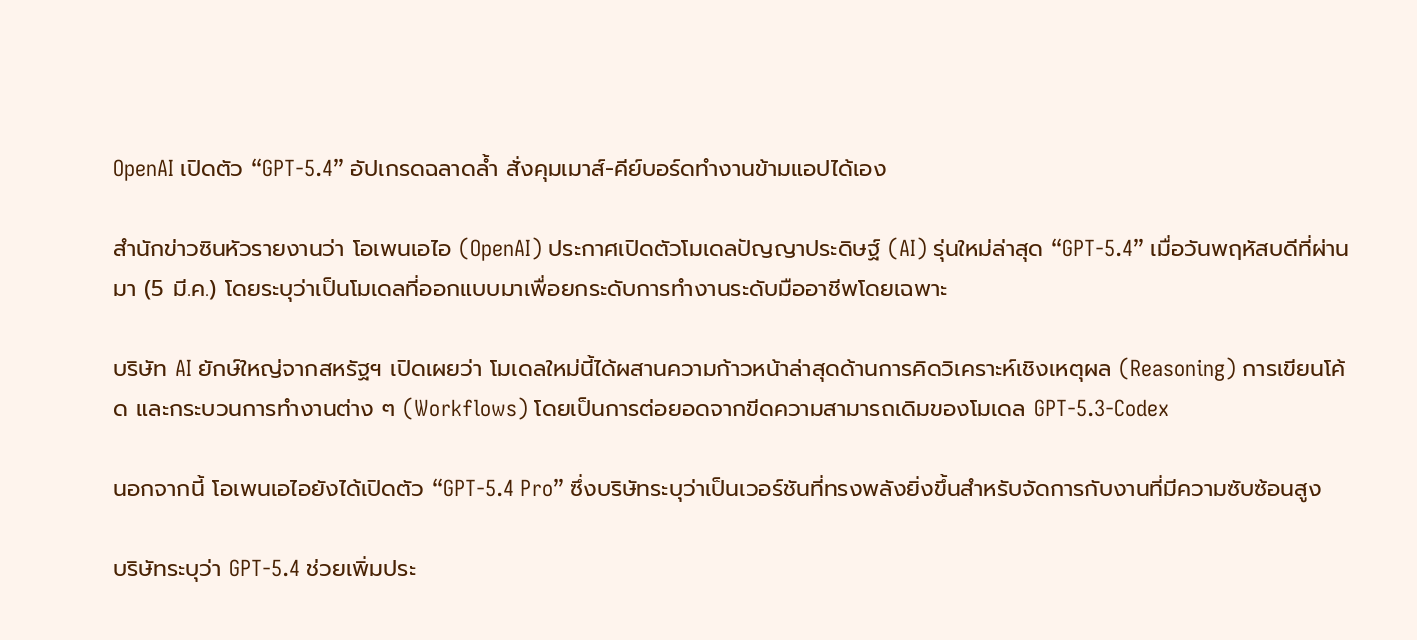OpenAI เปิดตัว “GPT-5.4” อัปเกรดฉลาดล้ำ สั่งคุมเมาส์-คีย์บอร์ดทำงานข้ามแอปได้เอง

สำนักข่าวซินหัวรายงานว่า โอเพนเอไอ (OpenAI) ประกาศเปิดตัวโมเดลปัญญาประดิษฐ์ (AI) รุ่นใหม่ล่าสุด “GPT-5.4” เมื่อวันพฤหัสบดีที่ผ่านมา (5 มี.ค.) โดยระบุว่าเป็นโมเดลที่ออกแบบมาเพื่อยกระดับการทำงานระดับมืออาชีพโดยเฉพาะ

บริษัท AI ยักษ์ใหญ่จากสหรัฐฯ เปิดเผยว่า โมเดลใหม่นี้ได้ผสานความก้าวหน้าล่าสุดด้านการคิดวิเคราะห์เชิงเหตุผล (Reasoning) การเขียนโค้ด และกระบวนการทำงานต่าง ๆ (Workflows) โดยเป็นการต่อยอดจากขีดความสามารถเดิมของโมเดล GPT-5.3-Codex

นอกจากนี้ โอเพนเอไอยังได้เปิดตัว “GPT-5.4 Pro” ซึ่งบริษัทระบุว่าเป็นเวอร์ชันที่ทรงพลังยิ่งขึ้นสำหรับจัดการกับงานที่มีความซับซ้อนสูง

บริษัทระบุว่า GPT-5.4 ช่วยเพิ่มประ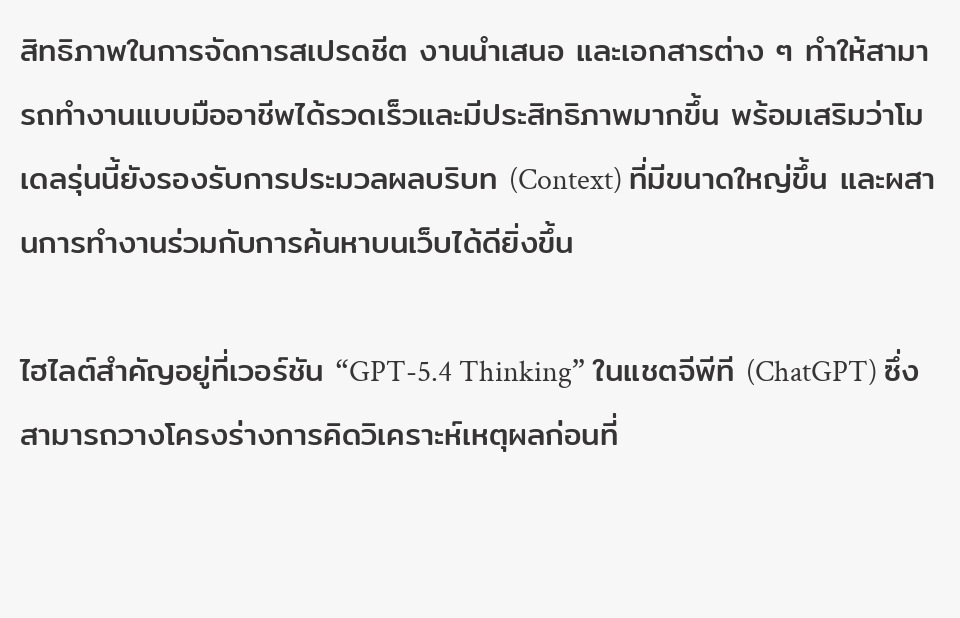สิทธิภาพในการจัดการสเปรดชีต งานนำเสนอ และเอกสารต่าง ๆ ทำให้สามารถทำงานแบบมืออาชีพได้รวดเร็วและมีประสิทธิภาพมากขึ้น พร้อมเสริมว่าโมเดลรุ่นนี้ยังรองรับการประมวลผลบริบท (Context) ที่มีขนาดใหญ่ขึ้น และผสานการทำงานร่วมกับการค้นหาบนเว็บได้ดียิ่งขึ้น

ไฮไลต์สำคัญอยู่ที่เวอร์ชัน “GPT-5.4 Thinking” ในแชตจีพีที (ChatGPT) ซึ่งสามารถวางโครงร่างการคิดวิเคราะห์เหตุผลก่อนที่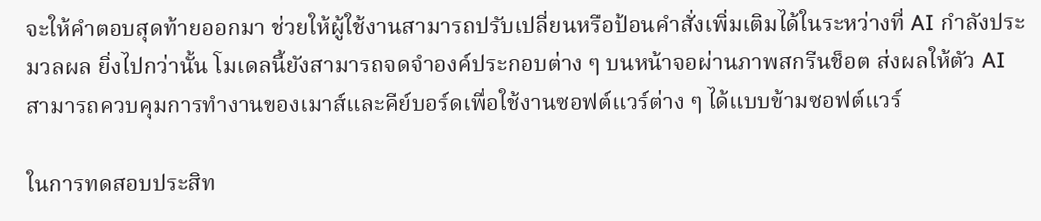จะให้คำตอบสุดท้ายออกมา ช่วยให้ผู้ใช้งานสามารถปรับเปลี่ยนหรือป้อนคำสั่งเพิ่มเติมได้ในระหว่างที่ AI กำลังประมวลผล ยิ่งไปกว่านั้น โมเดลนี้ยังสามารถจดจำองค์ประกอบต่าง ๆ บนหน้าจอผ่านภาพสกรีนช็อต ส่งผลให้ตัว AI สามารถควบคุมการทำงานของเมาส์และคีย์บอร์ดเพื่อใช้งานซอฟต์แวร์ต่าง ๆ ได้แบบข้ามซอฟต์แวร์

ในการทดสอบประสิท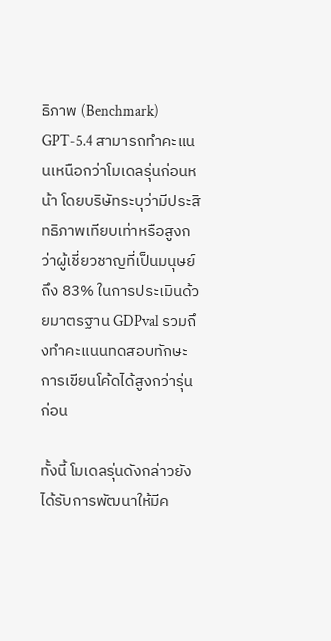ธิภาพ (Benchmark) GPT-5.4 สามารถทำคะแนนเหนือกว่าโมเดลรุ่นก่อนหน้า โดยบริษัทระบุว่ามีประสิทธิภาพเทียบเท่าหรือสูงกว่าผู้เชี่ยวชาญที่เป็นมนุษย์ถึง 83% ในการประเมินด้วยมาตรฐาน GDPval รวมถึงทำคะแนนทดสอบทักษะการเขียนโค้ดได้สูงกว่ารุ่นก่อน

ทั้งนี้ โมเดลรุ่นดังกล่าวยังได้รับการพัฒนาให้มีค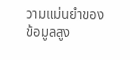วามแม่นยำของข้อมูลสูง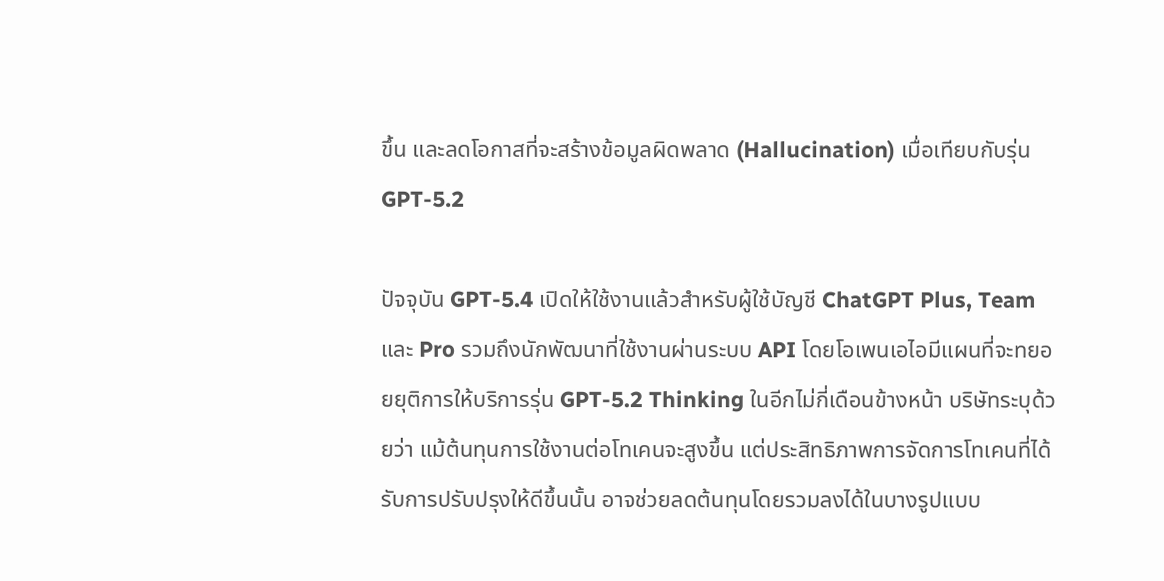ขึ้น และลดโอกาสที่จะสร้างข้อมูลผิดพลาด (Hallucination) เมื่อเทียบกับรุ่น GPT-5.2

ปัจจุบัน GPT-5.4 เปิดให้ใช้งานแล้วสำหรับผู้ใช้บัญชี ChatGPT Plus, Team และ Pro รวมถึงนักพัฒนาที่ใช้งานผ่านระบบ API โดยโอเพนเอไอมีแผนที่จะทยอยยุติการให้บริการรุ่น GPT-5.2 Thinking ในอีกไม่กี่เดือนข้างหน้า บริษัทระบุด้วยว่า แม้ต้นทุนการใช้งานต่อโทเคนจะสูงขึ้น แต่ประสิทธิภาพการจัดการโทเคนที่ได้รับการปรับปรุงให้ดีขึ้นนั้น อาจช่วยลดต้นทุนโดยรวมลงได้ในบางรูปแบบ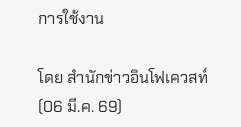การใช้งาน

โดย สำนักข่าวอินโฟเควสท์ (06 มี.ค. 69)